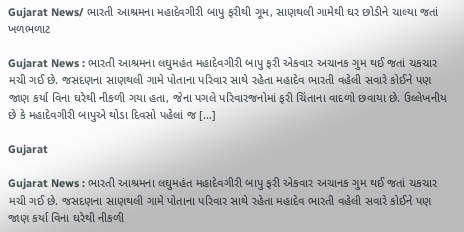Gujarat News/ ભારતી આશ્રમના મહાદેવગીરી બાપુ ફરીથી ગૂમ, સાણથલી ગામેથી ઘર છોડીને ચાલ્યા જતાં ખળભળાટ

Gujarat News : ભારતી આશ્રમના લઘુમહંત મહાદેવગીરી બાપુ ફરી એકવાર અચાનક ગુમ થઈ જતાં ચકચાર મચી ગઈ છે. જસદણના સાણથલી ગામે પોતાના પરિવાર સાથે રહેતા મહાદેવ ભારતી વહેલી સવારે કોઈને પણ જાણ કર્યા વિના ઘરેથી નીકળી ગયા હતા, જેના પગલે પરિવારજનોમાં ફરી ચિંતાના વાદળો છવાયા છે. ઉલ્લેખનીય છે કે મહાદેવગીરી બાપુએ થોડા દિવસો પહેલાં જ […]

Gujarat

Gujarat News : ભારતી આશ્રમના લઘુમહંત મહાદેવગીરી બાપુ ફરી એકવાર અચાનક ગુમ થઈ જતાં ચકચાર મચી ગઈ છે. જસદણના સાણથલી ગામે પોતાના પરિવાર સાથે રહેતા મહાદેવ ભારતી વહેલી સવારે કોઈને પણ જાણ કર્યા વિના ઘરેથી નીકળી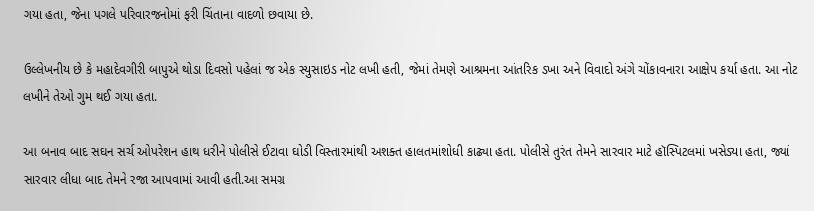ગયા હતા, જેના પગલે પરિવારજનોમાં ફરી ચિંતાના વાદળો છવાયા છે.

ઉલ્લેખનીય છે કે મહાદેવગીરી બાપુએ થોડા દિવસો પહેલાં જ એક સ્યુસાઇડ નોટ લખી હતી, જેમાં તેમણે આશ્રમના આંતરિક ડખા અને વિવાદો અંગે ચોંકાવનારા આક્ષેપ કર્યા હતા. આ નોટ લખીને તેઓ ગુમ થઈ ગયા હતા.

આ બનાવ બાદ સઘન સર્ચ ઓપરેશન હાથ ધરીને પોલીસે ઈટાવા ઘોડી વિસ્તારમાંથી અશક્ત હાલતમાંશોધી કાઢ્યા હતા. પોલીસે તુરંત તેમને સારવાર માટે હૉસ્પિટલમાં ખસેડ્યા હતા, જ્યાં સારવાર લીધા બાદ તેમને રજા આપવામાં આવી હતી.આ સમગ્ર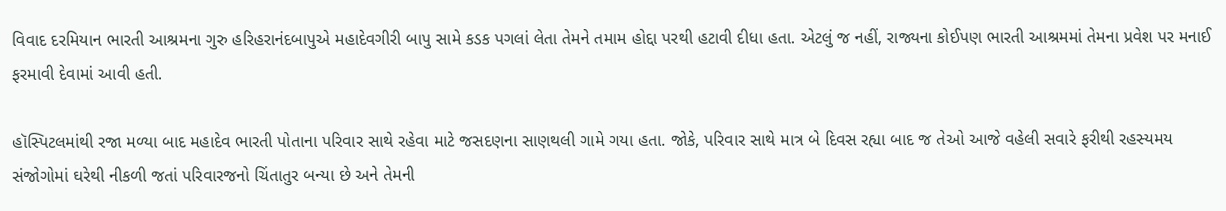વિવાદ દરમિયાન ભારતી આશ્રમના ગુરુ હરિહરાનંદબાપુએ મહાદેવગીરી બાપુ સામે કડક પગલાં લેતા તેમને તમામ હોદ્દા પરથી હટાવી દીધા હતા. એટલું જ નહીં, રાજ્યના કોઈપણ ભારતી આશ્રમમાં તેમના પ્રવેશ પર મનાઈ ફરમાવી દેવામાં આવી હતી.

હૉસ્પિટલમાંથી રજા મળ્યા બાદ મહાદેવ ભારતી પોતાના પરિવાર સાથે રહેવા માટે જસદણના સાણથલી ગામે ગયા હતા. જોકે, પરિવાર સાથે માત્ર બે દિવસ રહ્યા બાદ જ તેઓ આજે વહેલી સવારે ફરીથી રહસ્યમય સંજોગોમાં ઘરેથી નીકળી જતાં પરિવારજનો ચિંતાતુર બન્યા છે અને તેમની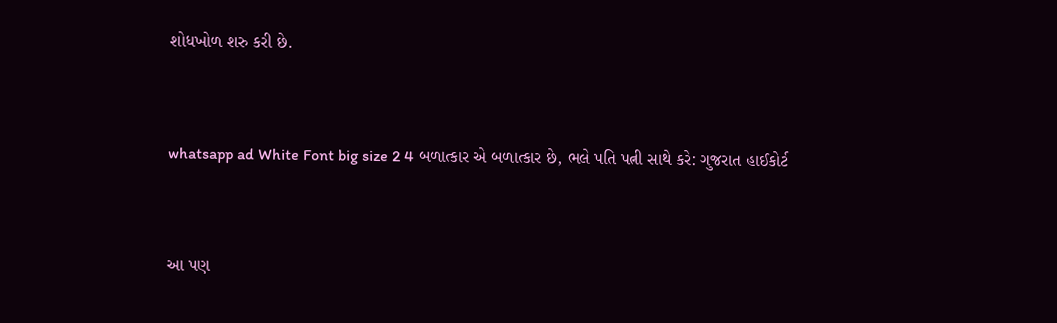શોધખોળ શરુ કરી છે.


whatsapp ad White Font big size 2 4 બળાત્કાર એ બળાત્કાર છે, ભલે પતિ પત્ની સાથે કરે: ગુજરાત હાઈકોર્ટ


આ પણ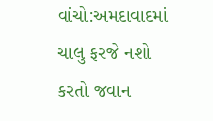વાંચો:અમદાવાદમાં ચાલુ ફરજે નશો કરતો જવાન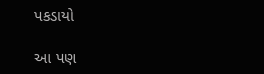પકડાયો

આ પણ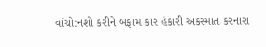વાંચો:નશો કરીને બફામ કાર હંકારી અકસ્માત કરનારા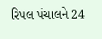રિપલ પંચાલને 24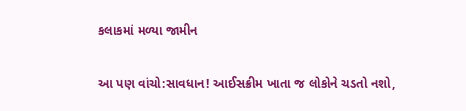કલાકમાં મળ્યા જામીન

આ પણ વાંચો:સાવધાન! આઈસક્રીમ ખાતા જ લોકોને ચડતો નશો,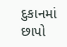દુકાનમાં છાપો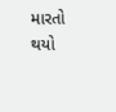મારતો થયો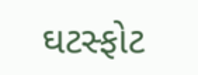ઘટસ્ફોટ